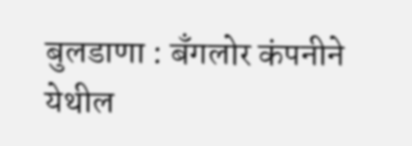बुलडाणा : बँगलोर कंपनीने येथील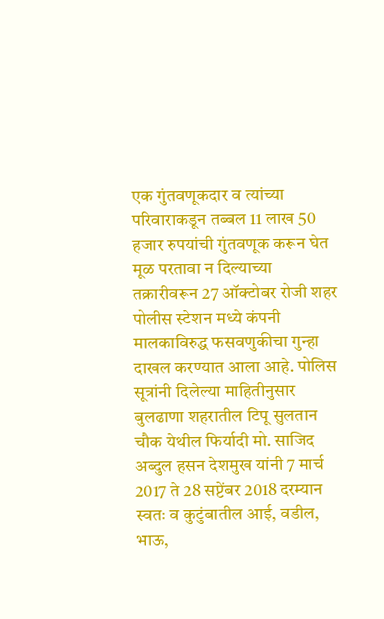एक गुंतवणूकदार व त्यांच्या परिवाराकडून तब्बल 11 लाख 50 हजार रुपयांची गुंतवणूक करून घेत मूळ परतावा न दिल्याच्या तक्रारीवरून 27 ऑक्टोबर रोजी शहर पोलीस स्टेशन मध्ये कंपनी मालकाविरुद्ध फसवणुकीचा गुन्हा दाखल करण्यात आला आहे. पोलिस सूत्रांनी दिलेल्या माहितीनुसार बुलढाणा शहरातील टिपू सुलतान चौक येथील फिर्यादी मो. साजिद अब्दुल हसन देशमुख यांनी 7 मार्च 2017 ते 28 सप्टेंबर 2018 दरम्यान स्वतः व कुटुंबातील आई, वडील, भाऊ,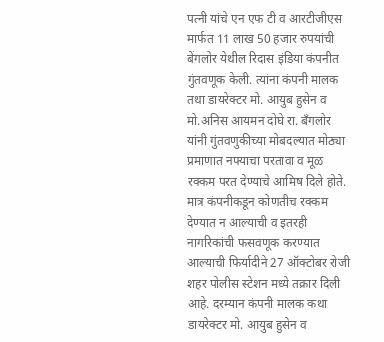पत्नी यांचे एन एफ टी व आरटीजीएस मार्फत 11 लाख 50 हजार रुपयांची बेंगलोर येथील रिदास इंडिया कंपनीत गुंतवणूक केली. त्यांना कंपनी मालक तथा डायरेक्टर मो. आयुब हुसेन व मो.अनिस आयमन दोघे रा. बँगलोर यांनी गुंतवणुकीच्या मोबदल्यात मोठ्या प्रमाणात नफ्याचा परतावा व मूळ रक्कम परत देण्याचे आमिष दिले होते. मात्र कंपनीकडून कोणतीच रक्कम देण्यात न आल्याची व इतरही नागरिकांची फसवणूक करण्यात आल्याची फिर्यादीने 27 ऑक्टोबर रोजी शहर पोलीस स्टेशन मध्ये तक्रार दिली आहे. दरम्यान कंपनी मालक कथा डायरेक्टर मो. आयुब हुसेन व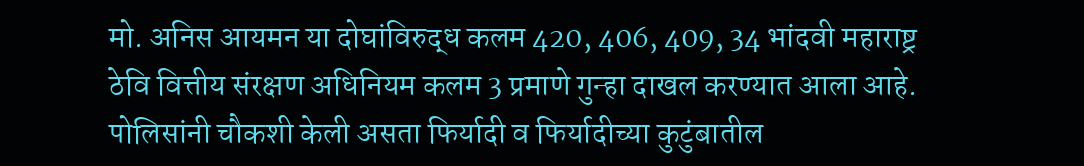मो. अनिस आयमन या दोघांविरुद्ध कलम 420, 406, 409, 34 भांदवी महाराष्ट्र ठेवि वित्तीय संरक्षण अधिनियम कलम 3 प्रमाणे गुन्हा दाखल करण्यात आला आहे. पोलिसांनी चौकशी केली असता फिर्यादी व फिर्यादीच्या कुटुंबातील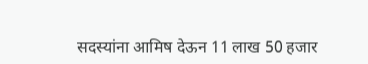सदस्यांना आमिष देऊन 11 लाख 50 हजार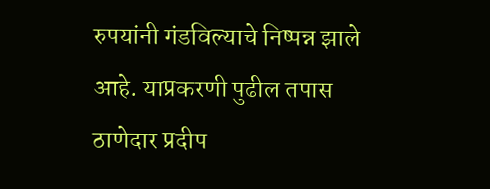रुपयांनी गंडविल्याचे निष्पन्न झाले आहे. याप्रकरणी पुढील तपास ठाणेदार प्रदीप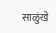साळुंखे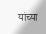यांच्या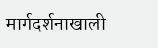मार्गदर्शनाखाली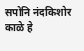सपोनि नंदकिशोर काळे हे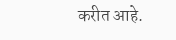करीत आहे.